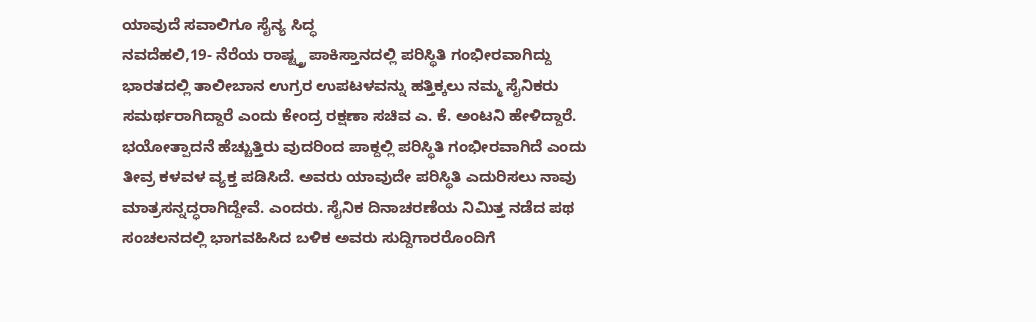ಯಾವುದೆ ಸವಾಲಿಗೂ ಸೈನ್ಯ ಸಿದ್ಧ
ನವದೆಹಲಿ,19- ನೆರೆಯ ರಾಷ್ಟ್ತ್ರ ಪಾಕಿಸ್ತಾನದಲ್ಲಿ ಪರಿಸ್ಥಿತಿ ಗಂಭೀರವಾಗಿದ್ದು ಭಾರತದಲ್ಲಿ ತಾಲೀಬಾನ ಉಗ್ರರ ಉಪಟಳವನ್ನು ಹತ್ತಿಕ್ಕಲು ನಮ್ಮ ಸೈನಿಕರು ಸಮರ್ಥರಾಗಿದ್ದಾರೆ ಎಂದು ಕೇಂದ್ರ ರಕ್ಷಣಾ ಸಚಿವ ಎ. ಕೆ. ಅಂಟನಿ ಹೇಳಿದ್ದಾರೆ. ಭಯೋತ್ಪಾದನೆ ಹೆಚ್ಚುತ್ತಿರು ವುದರಿಂದ ಪಾಕ್ದಲ್ಲಿ ಪರಿಸ್ಥಿತಿ ಗಂಭೀರವಾಗಿದೆ ಎಂದು ತೀವ್ರ ಕಳವಳ ವ್ಯಕ್ತ ಪಡಿಸಿದೆ. ಅವರು ಯಾವುದೇ ಪರಿಸ್ಥಿತಿ ಎದುರಿಸಲು ನಾವು ಮಾತ್ರಸನ್ನದ್ಧರಾಗಿದ್ದೇವೆ. ಎಂದರು. ಸೈನಿಕ ದಿನಾಚರಣೆಯ ನಿಮಿತ್ತ ನಡೆದ ಪಥ ಸಂಚಲನದಲ್ಲಿ ಭಾಗವಹಿಸಿದ ಬಳಿಕ ಅವರು ಸುದ್ದಿಗಾರರೊಂದಿಗೆ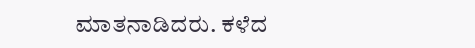ಮಾತನಾಡಿದರು. ಕಳೆದ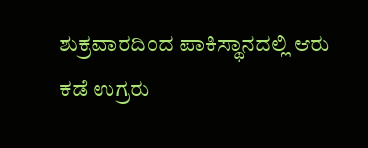ಶುಕ್ರವಾರದಿಂದ ಪಾಕಿಸ್ಥಾನದಲ್ಲಿ ಆರು ಕಡೆ ಉಗ್ರರು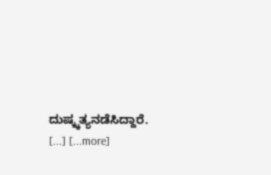ದುಷ್ಕ್ಕತ್ಯನಡೆಸಿದ್ದಾರೆ. [...] [...more]